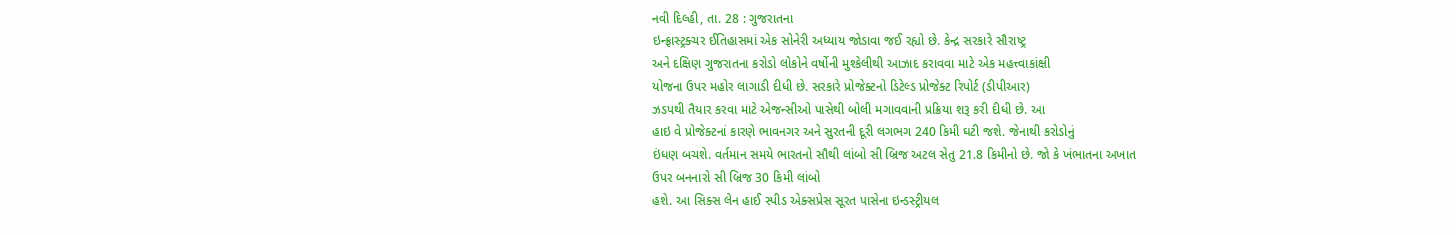નવી દિલ્હી, તા. 28 : ગુજરાતના
ઇન્ફ્રાસ્ટ્રક્ચર ઈતિહાસમાં એક સોનેરી અધ્યાય જોડાવા જઈ રહ્યો છે. કેન્દ્ર સરકારે સૌરાષ્ટ્ર
અને દક્ષિણ ગુજરાતના કરોડો લોકોને વર્ષોની મુશ્કેલીથી આઝાદ કરાવવા માટે એક મહત્ત્વાકાંક્ષી
યોજના ઉપર મહોર લાગાડી દીધી છે. સરકારે પ્રોજેક્ટનો ડિટેલ્ડ પ્રોજેક્ટ રિપોર્ટ (ડીપીઆર)
ઝડપથી તૈયાર કરવા માટે એજન્સીઓ પાસેથી બોલી મગાવવાની પ્રક્રિયા શરૂ કરી દીધી છે. આ
હાઇ વે પ્રોજેક્ટનાં કારણે ભાવનગર અને સુરતની દૂરી લગભગ 240 કિમી ઘટી જશે. જેનાથી કરોડોનું
ઇંધણ બચશે. વર્તમાન સમયે ભારતનો સૌથી લાંબો સી બ્રિજ અટલ સેતુ 21.8 કિમીનો છે. જો કે ખંભાતના અખાત
ઉપર બનનારો સી બ્રિજ 30 કિમી લાંબો
હશે. આ સિક્સ લેન હાઈ સ્પીડ એક્સપ્રેસ સૂરત પાસેના ઇન્ડસ્ટ્રીયલ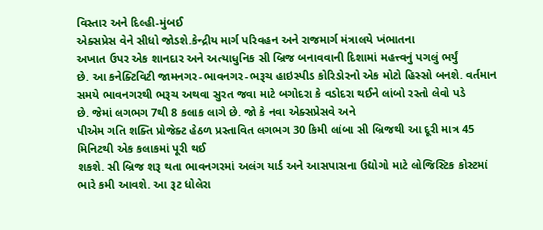વિસ્તાર અને દિલ્હી-મુંબઈ
એક્સપ્રેસ વેને સીધો જોડશે.કેન્દ્રીય માર્ગ પરિવહન અને રાજમાર્ગ મંત્રાલયે ખંભાતના
અખાત ઉપર એક શાનદાર અને અત્યાધુનિક સી બ્રિજ બનાવવાની દિશામાં મહત્ત્વનું પગલું ભર્યું
છે. આ કનેક્ટિવિટી જામનગર-ભાવનગર-ભરૂચ હાઇસ્પીડ કોરિડોરનો એક મોટો હિસ્સો બનશે. વર્તમાન
સમયે ભાવનગરથી ભરૂચ અથવા સુરત જવા માટે બગોદરા કે વડોદરા થઈને લાંબો રસ્તો લેવો પડે
છે. જેમાં લગભગ 7થી 8 કલાક લાગે છે. જો કે નવા એક્સપ્રેસવે અને
પીએમ ગતિ શક્તિ પ્રોજેક્ટ હેઠળ પ્રસ્તાવિત લગભગ 30 કિમી લાંબા સી બ્રિજથી આ દૂરી માત્ર 45 મિનિટથી એક કલાકમાં પૂરી થઈ
શકશે. સી બ્રિજ શરૂ થતા ભાવનગરમાં અલંગ યાર્ડ અને આસપાસના ઉદ્યોગો માટે લોજિસ્ટિક કોસ્ટમાં
ભારે કમી આવશે. આ રૂટ ધોલેરા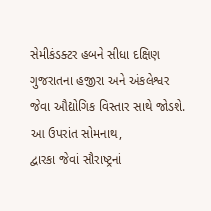સેમીકંડક્ટર હબને સીધા દક્ષિણ ગુજરાતના હજીરા અને અંકલેશ્વર
જેવા ઔદ્યોગિક વિસ્તાર સાથે જોડશે. આ ઉપરાંત સોમનાથ,
દ્વારકા જેવાં સૌરાષ્ટ્રનાં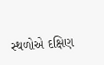સ્થળોએ દક્ષિણ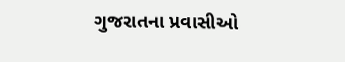ગુજરાતના પ્રવાસીઓ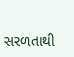સરળતાથી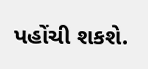પહોંચી શકશે.